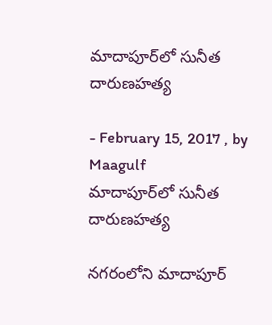మాదాపూర్‌లో సునీత దారుణహత్య

- February 15, 2017 , by Maagulf
మాదాపూర్‌లో సునీత దారుణహత్య

నగరంలోని మాదాపూర్‌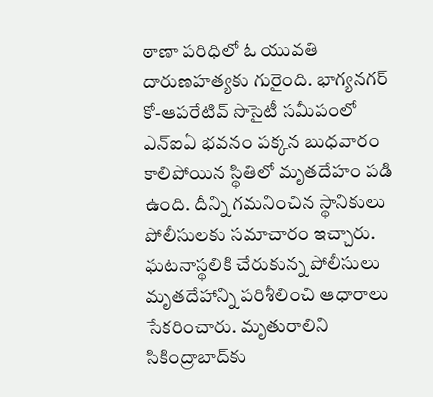ఠాణా పరిధిలో ఓ యువతి దారుణహత్యకు గురైంది. భాగ్యనగర్‌ కో-ఆపరేటివ్‌ సొసైటీ సమీపంలో ఎన్‌ఐఏ భవనం పక్కన బుధవారం కాలిపోయిన స్థితిలో మృతదేహం పడి ఉంది. దీన్ని గమనించిన స్థానికులు పోలీసులకు సమాచారం ఇచ్చారు. ఘటనాస్థలికి చేరుకున్న పోలీసులు మృతదేహాన్ని పరిశీలించి ఆధారాలు సేకరించారు. మృతురాలిని సికింద్రాబాద్‌కు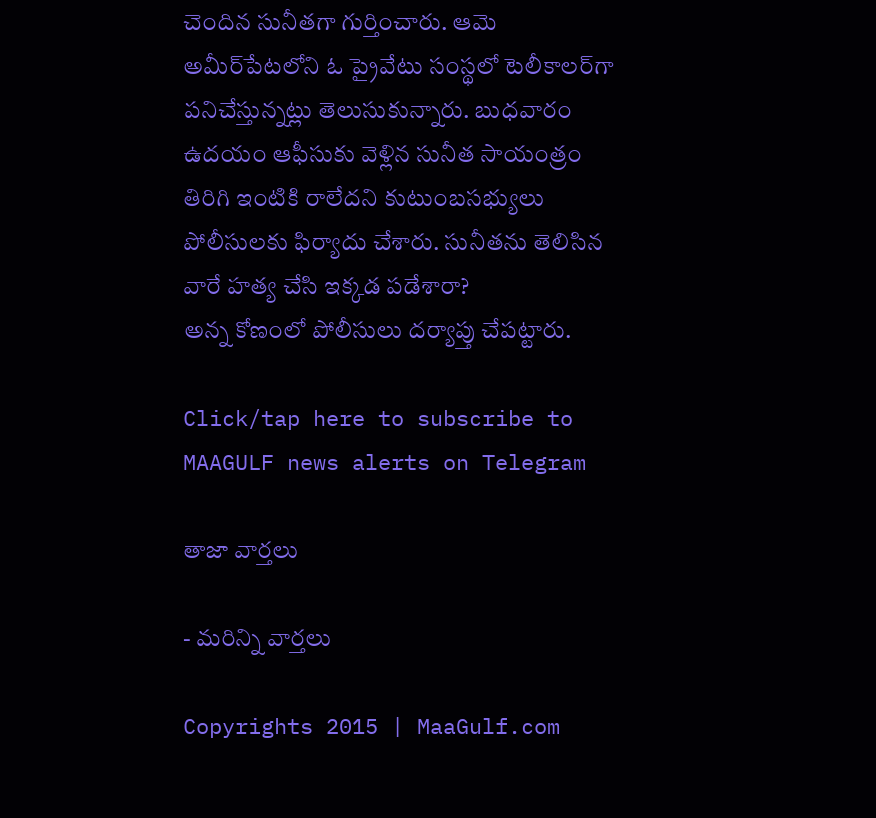చెందిన సునీతగా గుర్తించారు. ఆమె అమీర్‌పేటలోని ఓ ప్రైవేటు సంస్థలో టెలీకాలర్‌గా పనిచేస్తున్నట్లు తెలుసుకున్నారు. బుధవారం ఉదయం ఆఫీసుకు వెళ్లిన సునీత సాయంత్రం తిరిగి ఇంటికి రాలేదని కుటుంబసభ్యులు పోలీసులకు ఫిర్యాదు చేశారు. సునీతను తెలిసిన వారే హత్య చేసి ఇక్కడ పడేశారా?
అన్న కోణంలో పోలీసులు దర్యాప్తు చేపట్టారు.

Click/tap here to subscribe to MAAGULF news alerts on Telegram

తాజా వార్తలు

- మరిన్ని వార్తలు

Copyrights 2015 | MaaGulf.com